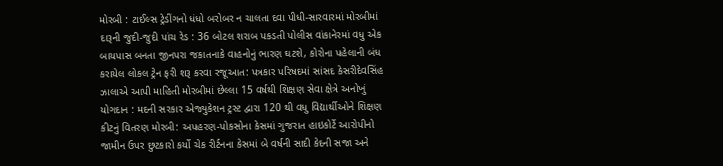મોરબી : ટાઈલ્સ ટ્રેડીંગનો ધંધો બરોબર ન ચાલતા દવા પીધી-સારવારમાં મોરબીમાં દારૂની જુદી-જુદી પાંચ રેડ : 36 બોટલ શરાબ પકડતી પોલીસ વાંકાનેરમાં વધુ એક બાયપાસ બનતા જીનપરા જકાતનાકે વાહનોનું ભારણ ઘટશે, કોરોના પહેલાની બંધ કરાયેલ લોકલ ટ્રેન ફરી શરૂ કરવા રજૂઆત: પત્રકાર પરિષદમાં સાંસદ કેસરીદેવસિંહ ઝાલાએ આપી માહિતી મોરબીમાં છેલ્લા 15 વર્ષથી શિક્ષણ સેવા ક્ષેત્રે અનોખું યોગદાન : મદની સરકાર એજ્યુકેશન ટ્રસ્ટ દ્વારા 120 થી વધુ વિદ્યાર્થીઓને શિક્ષણ કીટનું વિતરણ મોરબી: અપહરણ-પોકસોના કેસમાં ગુજરાત હાઇકોર્ટે આરોપીનો જામીન ઉપર છુટકારો કર્યો ચેક રીર્ટનના કેસમાં બે વર્ષની સાદી કેદની સજા અને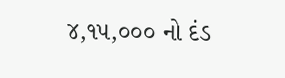૪,૧૫,૦૦૦ નો દંડ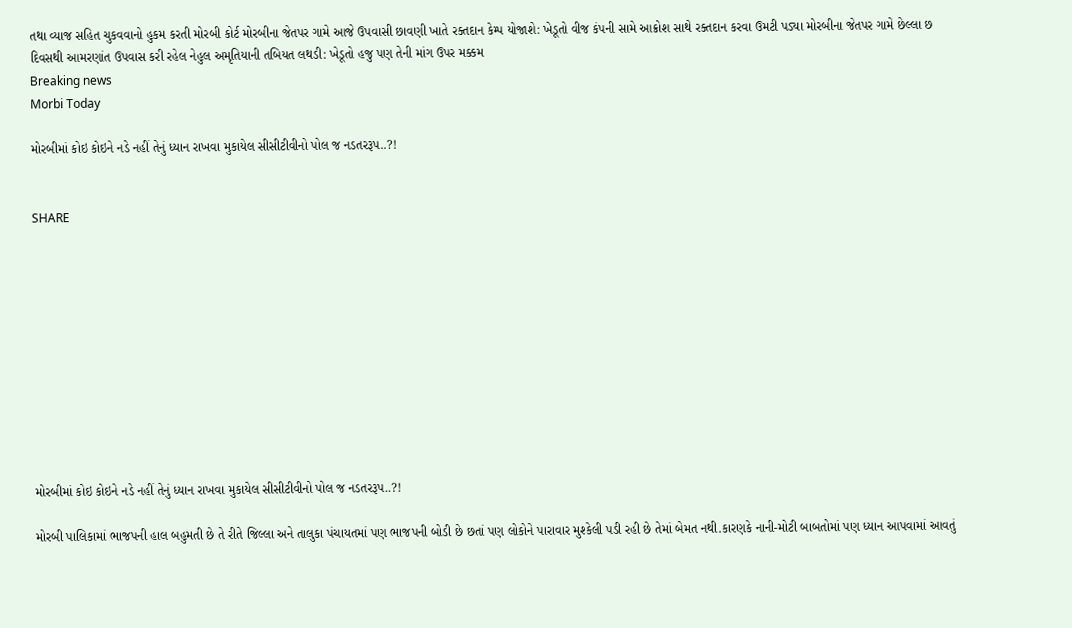તથા વ્યાજ સહિત ચુકવવાનો હુકમ કરતી મોરબી કોર્ટ મોરબીના જેતપર ગામે આજે ઉપવાસી છાવણી ખાતે રક્તદાન કેમ્પ યોજાશે: ખેડૂતો વીજ કંપની સામે આક્રોશ સાથે રક્તદાન કરવા ઉમટી પડ્યા મોરબીના જેતપર ગામે છેલ્લા છ દિવસથી આમરણાંત ઉપવાસ કરી રહેલ નેહુલ અમૃતિયાની તબિયત લથડી: ખેડૂતો હજુ પણ તેની માંગ ઉપર મક્કમ
Breaking news
Morbi Today

મોરબીમાં કોઇ કોઇને નડે નહીં તેનું ધ્યાન રાખવા મુકાયેલ સીસીટીવીનો પોલ જ નડતરરૂપ..?!


SHARE











મોરબીમાં કોઇ કોઇને નડે નહીં તેનું ધ્યાન રાખવા મુકાયેલ સીસીટીવીનો પોલ જ નડતરરૂપ..?!

મોરબી પાલિકામાં ભાજપની હાલ બહુમતી છે તે રીતે જિલ્લા અને તાલુકા પંચાયતમાં પણ ભાજપની બોડી છે છતાં પણ લોકોને પારાવાર મુશ્કેલી પડી રહી છે તેમાં બેમત નથી.કારણકે નાની-મોટી બાબતોમાં પણ ધ્યાન આપવામાં આવતું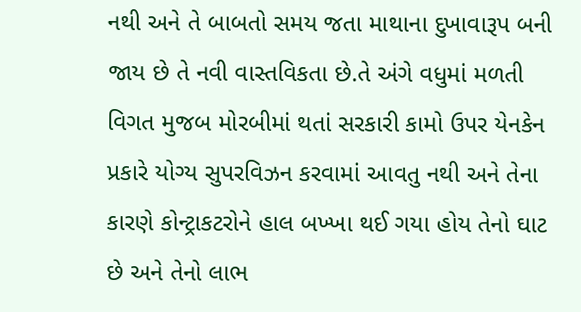નથી અને તે બાબતો સમય જતા માથાના દુખાવારૂપ બની જાય છે તે નવી વાસ્તવિકતા છે.તે અંગે વધુમાં મળતી વિગત મુજબ મોરબીમાં થતાં સરકારી કામો ઉપર યેનકેન પ્રકારે યોગ્ય સુપરવિઝન કરવામાં આવતુ નથી અને તેના કારણે કોન્ટ્રાકટરોને હાલ બખ્ખા થઈ ગયા હોય તેનો ઘાટ છે અને તેનો લાભ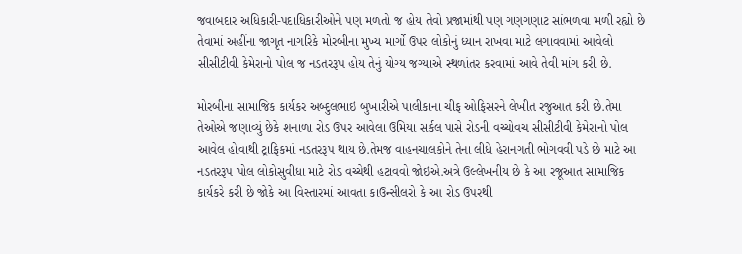જવાબદાર અધિકારી-પદાધિકારીઓને પણ મળતો જ હોય તેવો પ્રજામાંથી પણ ગણગણાટ સાંભળવા મળી રહ્યો છે તેવામાં અહીંના જાગૃત નાગરિકે મોરબીના મુખ્ય માર્ગો ઉપર લોકોનું ધ્યાન રાખવા માટે લગાવવામાં આવેલો સીસીટીવી કેમેરાનો પોલ જ નડતરરૂપ હોય તેનું યોગ્ય જગ્યાએ સ્થળાંતર કરવામાં આવે તેવી માંગ કરી છે.

મોરબીના સામાજિક કાર્યકર અબ્દુલભાઇ બુખારીએ પાલીકાના ચીફ ઓફિસરને લેખીત રજુઆત કરી છે.તેમા તેઓએ જણાવ્યું છેકે શનાળા રોડ ઉપર આવેલા ઉમિયા સર્કલ પાસે રોડની વચ્ચોવચ સીસીટીવી કેમેરાનો પોલ આવેલ હોવાથી ટ્રાફિકમાં નડતરરૂપ થાય છે.તેમજ વાહનચાલકોને તેના લીધે હેરાનગતી ભોગવવી પડે છે માટે આ નડતરરૂપ પોલ લોકોસુવીધા માટે રોડ વચ્ચેથી હટાવવો જોઇએ.અત્રે ઉલ્લેખનીય છે કે આ રજૂઆત સામાજિક કાર્યકરે કરી છે જોકે આ વિસ્તારમાં આવતા કાઉન્સીલરો કે આ રોડ ઉપરથી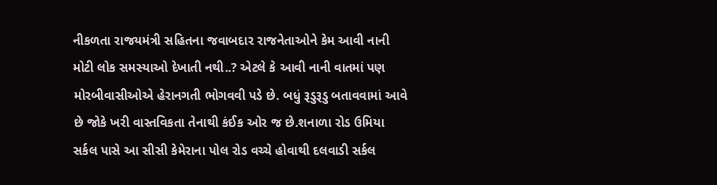નીકળતા રાજયમંત્રી સહિતના જવાબદાર રાજનેતાઓને કેમ આવી નાની મોટી લોક સમસ્યાઓ દેખાતી નથી..? એટલે કે આવી નાની વાતમાં પણ મોરબીવાસીઓએ હેરાનગતી ભોગવવી પડે છે. બધું રૂડુરૂડુ બતાવવામાં આવે છે જોકે ખરી વાસ્તવિકતા તેનાથી કંઈક ઓર જ છે.શનાળા રોડ ઉમિયા સર્કલ પાસે આ સીસી કેમેરાના પોલ રોડ વચ્ચે હોવાથી દલવાડી સર્કલ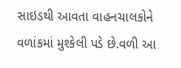સાઇડથી આવતા વાહનચાલકોને વળાંકમાં મુશ્કેલી પડે છે.વળી આ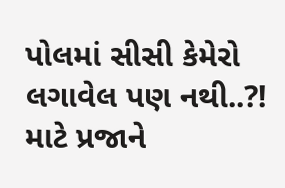પોલમાં સીસી કેમેરો લગાવેલ પણ નથી..?! માટે પ્રજાને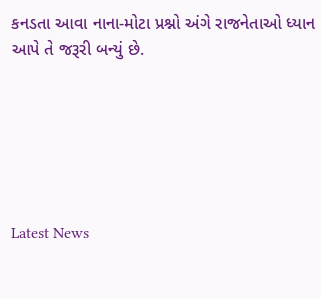કનડતા આવા નાના-મોટા પ્રશ્નો અંગે રાજનેતાઓ ધ્યાન આપે તે જરૂરી બન્યું છે.






Latest News